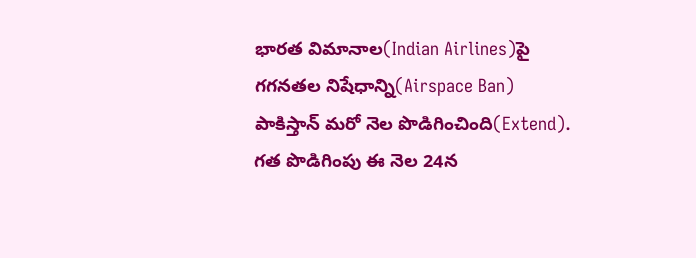భారత విమానాల(Indian Airlines)పై గగనతల నిషేధాన్ని(Airspace Ban) పాకిస్తాన్ మరో నెల పొడిగించింది(Extend). గత పొడిగింపు ఈ నెల 24న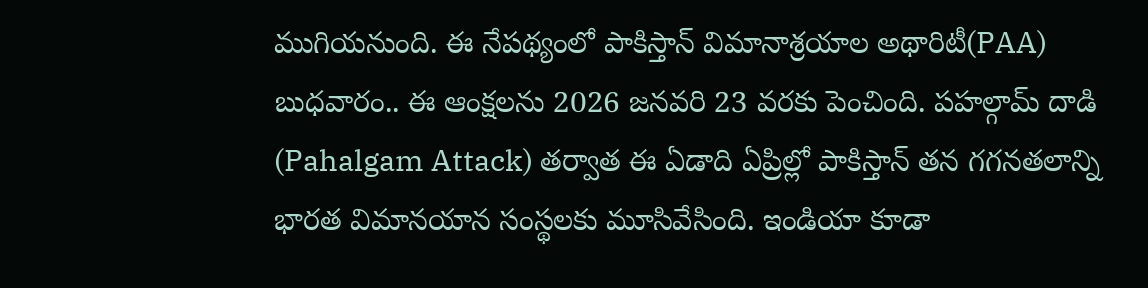ముగియనుంది. ఈ నేపథ్యంలో పాకిస్తాన్ విమానాశ్రయాల అథారిటీ(PAA) బుధవారం.. ఈ ఆంక్షలను 2026 జనవరి 23 వరకు పెంచింది. పహల్గామ్ దాడి (Pahalgam Attack) తర్వాత ఈ ఏడాది ఏప్రిల్లో పాకిస్తాన్ తన గగనతలాన్ని భారత విమానయాన సంస్థలకు మూసివేసింది. ఇండియా కూడా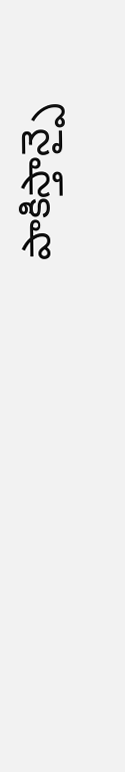పాకిస్తాన్పై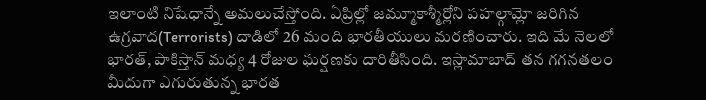ఇలాంటి నిషేధాన్నే అమలుచేస్తోంది. ఏప్రిల్లో జమ్మూకాశ్మీర్లోని పహల్గామ్లో జరిగిన ఉగ్రవాద(Terrorists) దాడిలో 26 మంది భారతీయులు మరణించారు. ఇది మే నెలలో భారత్, పాకిస్తాన్ మధ్య 4 రోజుల ఘర్షణకు దారితీసింది. ఇస్లామాబాద్ తన గగనతలం మీదుగా ఎగురుతున్న భారత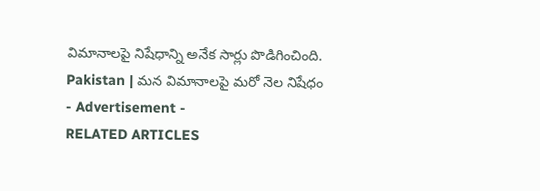విమానాలపై నిషేధాన్ని అనేక సార్లు పొడిగించింది.
Pakistan | మన విమానాలపై మరో నెల నిషేధం
- Advertisement -
RELATED ARTICLES